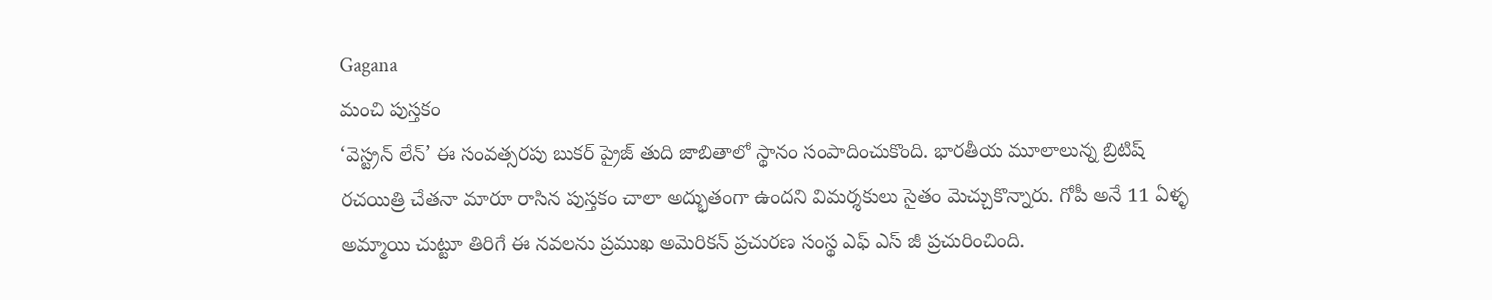Gagana
మంచి పుస్తకం
‘వెస్ట్రన్ లేన్’ ఈ సంవత్సరపు బుకర్ ప్రైజ్ తుది జాబితాలో స్థానం సంపాదించుకొంది. భారతీయ మూలాలున్న బ్రిటిష్ రచయిత్రి చేతనా మారూ రాసిన పుస్తకం చాలా అద్భుతంగా ఉందని విమర్శకులు సైతం మెచ్చుకొన్నారు. గోపీ అనే 11 ఏళ్ళ అమ్మాయి చుట్టూ తిరిగే ఈ నవలను ప్రముఖ అమెరికన్ ప్రచురణ సంస్థ ఎఫ్ ఎస్ జీ ప్రచురించింది.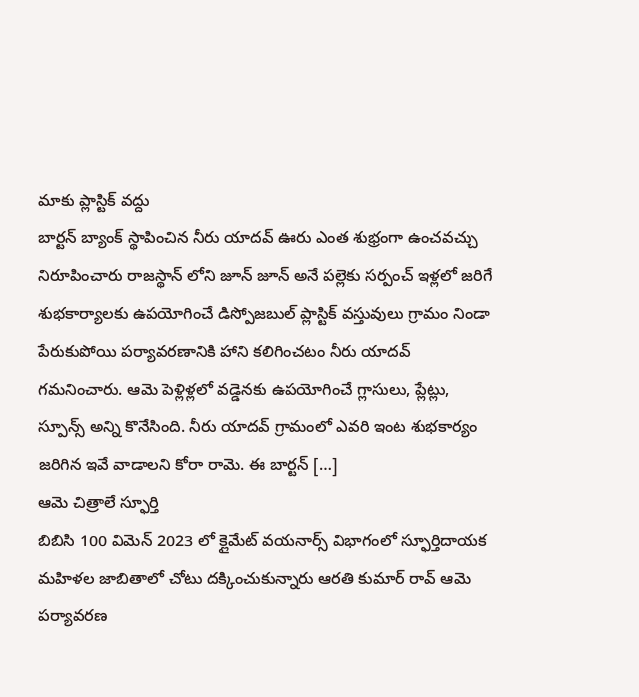మాకు ప్లాస్టిక్ వద్దు
బార్టన్ బ్యాంక్ స్థాపించిన నీరు యాదవ్ ఊరు ఎంత శుభ్రంగా ఉంచవచ్చు నిరూపించారు రాజస్థాన్ లోని జూన్ జూన్ అనే పల్లెకు సర్పంచ్ ఇళ్లలో జరిగే శుభకార్యాలకు ఉపయోగించే డిస్పోజబుల్ ప్లాస్టిక్ వస్తువులు గ్రామం నిండా పేరుకుపోయి పర్యావరణానికి హాని కలిగించటం నీరు యాదవ్ గమనించారు. ఆమె పెళ్లిళ్లలో వడ్డెనకు ఉపయోగించే గ్లాసులు, ప్లేట్లు, స్పూన్స్ అన్ని కొనేసింది. నీరు యాదవ్ గ్రామంలో ఎవరి ఇంట శుభకార్యం జరిగిన ఇవే వాడాలని కోరా రామె. ఈ బార్టన్ […]
ఆమె చిత్రాలే స్ఫూర్తి
బిబిసి 100 విమెన్ 2023 లో క్లైమేట్ వయనార్స్ విభాగంలో స్ఫూర్తిదాయక మహిళల జాబితాలో చోటు దక్కించుకున్నారు ఆరతి కుమార్ రావ్ ఆమె పర్యావరణ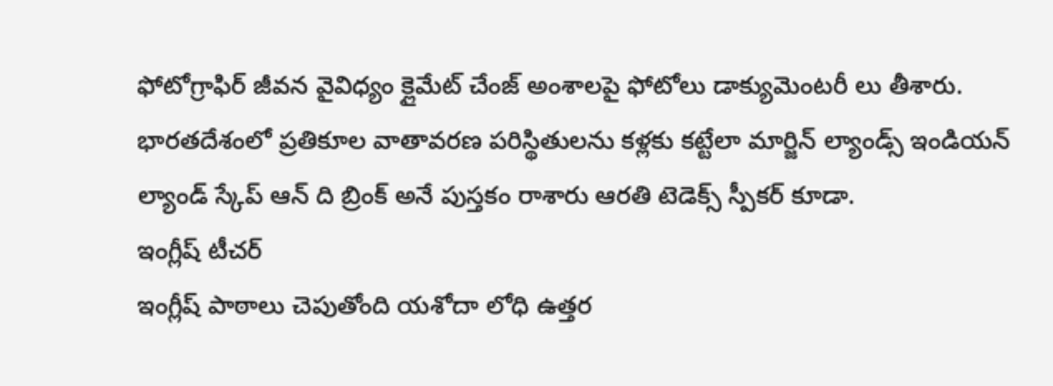ఫోటోగ్రాఫిర్ జీవన వైవిధ్యం క్లైమేట్ చేంజ్ అంశాలపై ఫోటోలు డాక్యుమెంటరీ లు తీశారు. భారతదేశంలో ప్రతికూల వాతావరణ పరిస్థితులను కళ్లకు కట్టేలా మార్జిన్ ల్యాండ్స్ ఇండియన్ ల్యాండ్ స్కేప్ ఆన్ ది బ్రింక్ అనే పుస్తకం రాశారు ఆరతి టెడెక్స్ స్పీకర్ కూడా.
ఇంగ్లీష్ టీచర్
ఇంగ్లీష్ పాఠాలు చెపుతోంది యశోదా లోధి ఉత్తర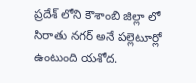ప్రదేశ్ లోని కౌశాంబి జిల్లా లో సిరాతు నగర్ అనే పల్లెటూర్లో ఉంటుంది యశోద.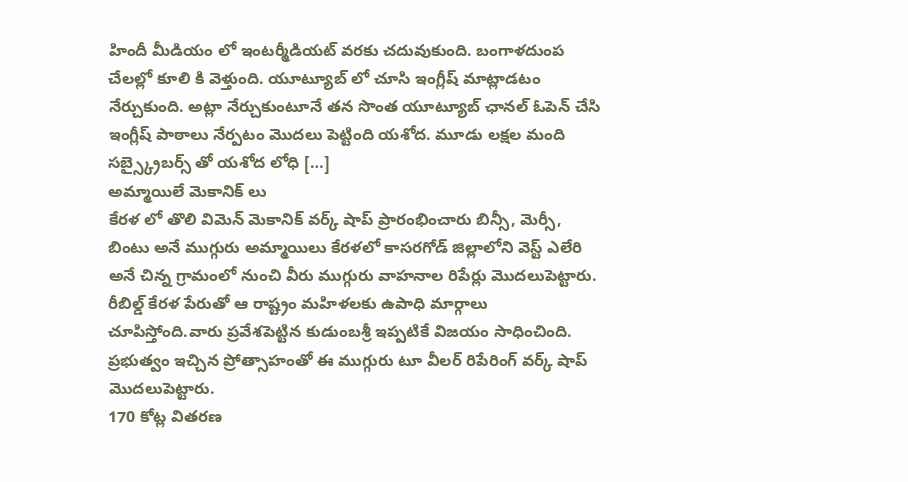హిందీ మీడియం లో ఇంటర్మీడియట్ వరకు చదువుకుంది. బంగాళదుంప చేలల్లో కూలి కి వెళ్తుంది. యూట్యూబ్ లో చూసి ఇంగ్లీష్ మాట్లాడటం నేర్చుకుంది. అట్లా నేర్చుకుంటూనే తన సొంత యూట్యూబ్ ఛానల్ ఓపెన్ చేసి ఇంగ్లీష్ పాఠాలు నేర్పటం మొదలు పెట్టింది యశోద. మూడు లక్షల మంది సబ్స్క్రైబర్స్ తో యశోద లోధి […]
అమ్మాయిలే మెకానిక్ లు
కేరళ లో తొలి విమెన్ మెకానిక్ వర్క్ షాప్ ప్రారంభించారు బిన్సీ, మెర్సీ, బింటు అనే ముగ్గురు అమ్మాయిలు కేరళలో కాసరగోడ్ జిల్లాలోని వెస్ట్ ఎలేరి అనే చిన్న గ్రామంలో నుంచి వీరు ముగ్గురు వాహనాల రిపేర్లు మొదలుపెట్టారు. రీబిల్డ్ కేరళ పేరుతో ఆ రాష్ట్రం మహిళలకు ఉపాధి మార్గాలు చూపిస్తోంది.వారు ప్రవేశపెట్టిన కుడుంబశ్రీ ఇప్పటికే విజయం సాధించింది. ప్రభుత్వం ఇచ్చిన ప్రోత్సాహంతో ఈ ముగ్గురు టూ వీలర్ రిపేరింగ్ వర్క్ షాప్ మొదలుపెట్టారు.
170 కోట్ల వితరణ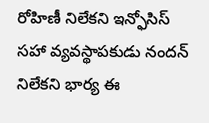రోహిణీ నిలేకని ఇన్ఫోసిస్ సహా వ్యవస్థాపకుడు నందన్ నిలేకని భార్య ఈ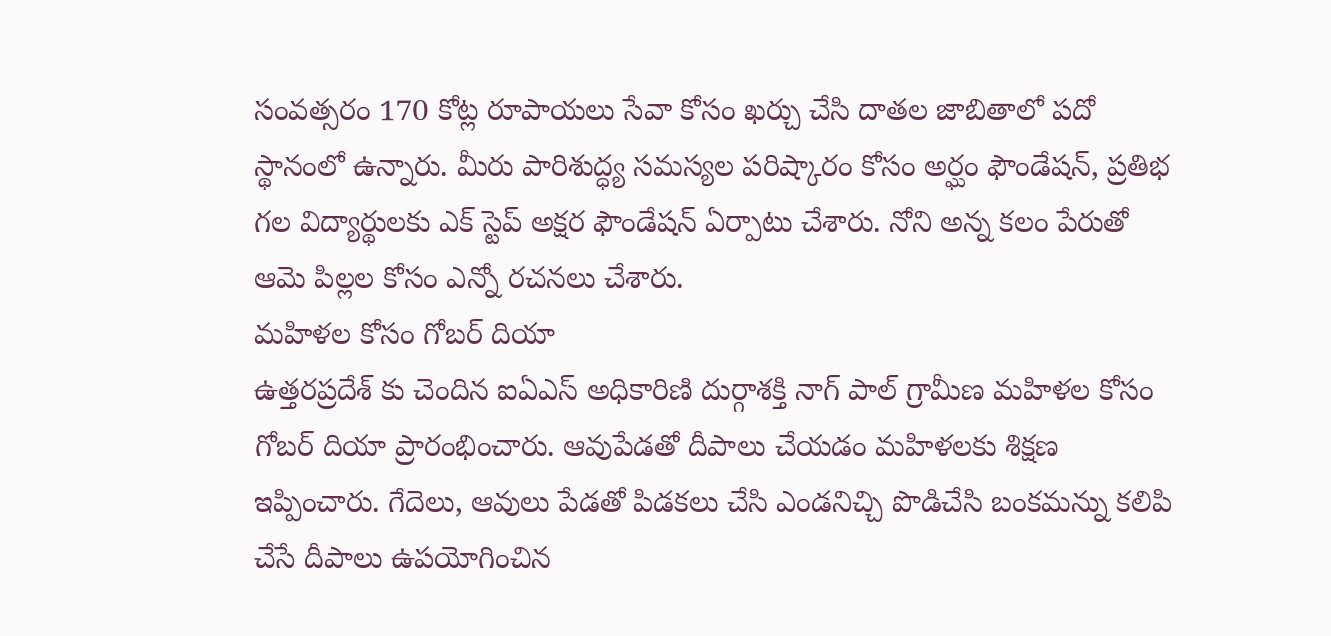సంవత్సరం 170 కోట్ల రూపాయలు సేవా కోసం ఖర్చు చేసి దాతల జాబితాలో పదో స్థానంలో ఉన్నారు. మీరు పారిశుద్ధ్య సమస్యల పరిష్కారం కోసం అర్ఘం ఫౌండేషన్, ప్రతిభ గల విద్యార్థులకు ఎక్ స్టెప్ అక్షర ఫౌండేషన్ ఏర్పాటు చేశారు. నోని అన్న కలం పేరుతో ఆమె పిల్లల కోసం ఎన్నో రచనలు చేశారు.
మహిళల కోసం గోబర్ దియా
ఉత్తరప్రదేశ్ కు చెందిన ఐఏఎస్ అధికారిణి దుర్గాశక్తి నాగ్ పాల్ గ్రామీణ మహిళల కోసం గోబర్ దియా ప్రారంభించారు. ఆవుపేడతో దీపాలు చేయడం మహిళలకు శిక్షణ ఇప్పించారు. గేదెలు, ఆవులు పేడతో పిడకలు చేసి ఎండనిచ్చి పొడిచేసి బంకమన్ను కలిపి చేసే దీపాలు ఉపయోగించిన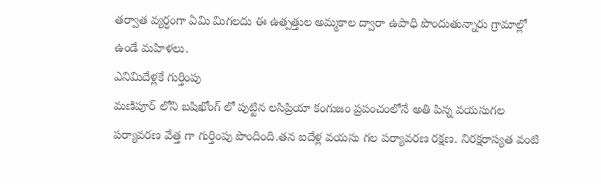తర్వాత వ్యర్ధంగా ఏమి మిగలదు ఈ ఉత్పత్తుల అమ్మకాల ద్వారా ఉపాధి పొందుతున్నారు గ్రామాల్లో ఉండే మహిళలు.
ఎనిమిదేళ్లకే గుర్తింపు
మణిపూర్ లోని బషిఖోంగ్ లో పుట్టిన లసిప్రియా కంగుజం ప్రపంచంలోనే అతి పిన్న వయసుగల పర్యావరణ వేత్త గా గుర్తింపు పొందింది.తన ఐదేళ్ల వయసు గల పర్యావరణ రక్షణ. నిరక్షరాస్యత వంటి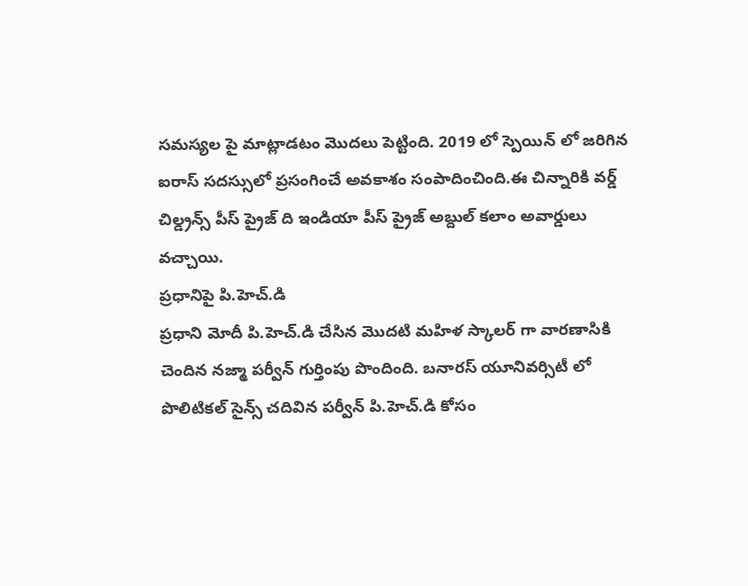సమస్యల పై మాట్లాడటం మొదలు పెట్టింది. 2019 లో స్పెయిన్ లో జరిగిన ఐరాస్ సదస్సులో ప్రసంగించే అవకాశం సంపాదించింది.ఈ చిన్నారికి వర్డ్ చిల్డ్రన్స్ పీస్ ప్రైజ్ ది ఇండియా పీస్ ప్రైజ్ అబ్దుల్ కలాం అవార్డులు వచ్చాయి.
ప్రధానిపై పి.హెచ్.డి
ప్రధాని మోదీ పి.హెచ్.డి చేసిన మొదటి మహిళ స్కాలర్ గా వారణాసికి చెందిన నజ్మా పర్వీన్ గుర్తింపు పొందింది. బనారస్ యూనివర్సిటీ లో పొలిటికల్ సైన్స్ చదివిన పర్వీన్ పి.హెచ్.డి కోసం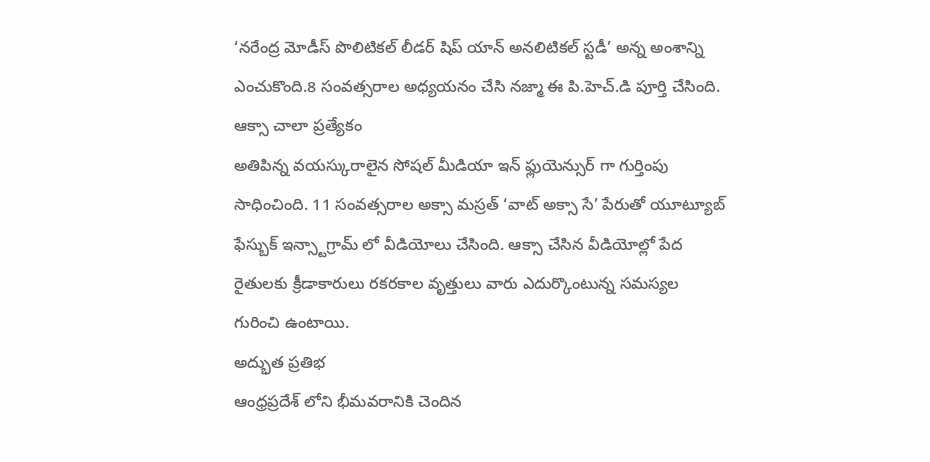‘నరేంద్ర మోడీస్ పొలిటికల్ లీడర్ షిప్ యాన్ అనలిటికల్ స్టడీ’ అన్న అంశాన్ని ఎంచుకొంది.8 సంవత్సరాల అధ్యయనం చేసి నజ్మా ఈ పి.హెచ్.డి పూర్తి చేసింది.
ఆక్సా చాలా ప్రత్యేకం
అతిపిన్న వయస్కురాలైన సోషల్ మీడియా ఇన్ ఫ్లుయెన్సుర్ గా గుర్తింపు సాధించింది. 11 సంవత్సరాల అక్సా మస్రత్ ‘వాట్ అక్సా సే’ పేరుతో యూట్యూబ్ ఫేస్బుక్ ఇన్స్టాగ్రామ్ లో వీడియోలు చేసింది. ఆక్సా చేసిన వీడియోల్లో పేద రైతులకు క్రీడాకారులు రకరకాల వృత్తులు వారు ఎదుర్కొంటున్న సమస్యల గురించి ఉంటాయి.
అద్భుత ప్రతిభ
ఆంధ్రప్రదేశ్ లోని భీమవరానికి చెందిన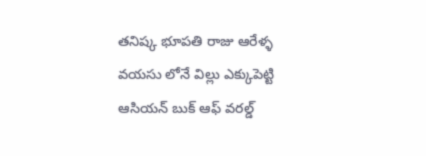తనిష్క భూపతి రాజు ఆరేళ్ళ వయసు లోనే విల్లు ఎక్కుపెట్టి ఆసియన్ బుక్ ఆఫ్ వరల్డ్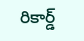రికార్డ్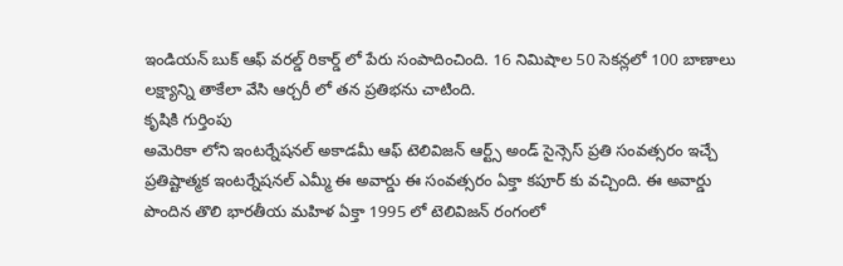ఇండియన్ బుక్ ఆఫ్ వరల్డ్ రికార్డ్ లో పేరు సంపాదించింది. 16 నిమిషాల 50 సెకన్లలో 100 బాణాలు లక్ష్యాన్ని తాకేలా వేసి ఆర్చరీ లో తన ప్రతిభను చాటింది.
కృషికి గుర్తింపు
అమెరికా లోని ఇంటర్నేషనల్ అకాడమీ ఆఫ్ టెలివిజన్ ఆర్ట్స్ అండ్ సైన్సెస్ ప్రతి సంవత్సరం ఇచ్చే ప్రతిష్టాత్మక ఇంటర్నేషనల్ ఎమ్మీ ఈ అవార్డు ఈ సంవత్సరం ఏక్తా కపూర్ కు వచ్చింది. ఈ అవార్డు పొందిన తొలి భారతీయ మహిళ ఏక్తా 1995 లో టెలివిజన్ రంగంలో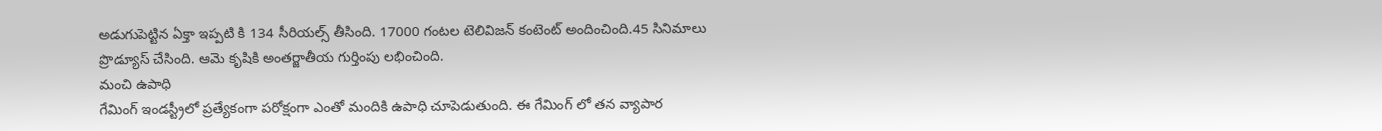అడుగుపెట్టిన ఏక్తా ఇప్పటి కి 134 సీరియల్స్ తీసింది. 17000 గంటల టెలివిజన్ కంటెంట్ అందించింది.45 సినిమాలు ప్రొడ్యూస్ చేసింది. ఆమె కృషికి అంతర్జాతీయ గుర్తింపు లభించింది.
మంచి ఉపాధి
గేమింగ్ ఇండస్ట్రీలో ప్రత్యేకంగా పరోక్షంగా ఎంతో మందికి ఉపాధి చూపెడుతుంది. ఈ గేమింగ్ లో తన వ్యాపార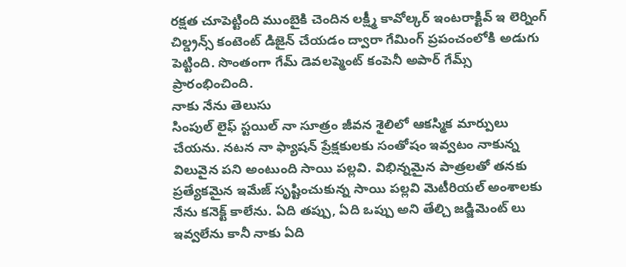రక్షత చూపెట్టింది ముంబైకి చెందిన లక్ష్మీ కావోల్కర్ ఇంటరాక్టివ్ ఇ లెర్నింగ్ చిల్డ్రన్స్ కంటెంట్ డిజైన్ చేయడం ద్వారా గేమింగ్ ప్రపంచంలోకి అడుగు పెట్టింది. సొంతంగా గేమ్ డెవలప్మెంట్ కంపెనీ అపార్ గేమ్స్ ప్రారంభించింది.
నాకు నేను తెలుసు
సింపుల్ లైఫ్ స్టయిల్ నా సూత్రం జీవన శైలిలో ఆకస్మిక మార్పులు చేయను. నటన నా ఫ్యాషన్ ప్రేక్షకులకు సంతోషం ఇవ్వటం నాకున్న విలువైన పని అంటుంది సాయి పల్లవి. విభిన్నమైన పాత్రలతో తనకు ప్రత్యేకమైన ఇమేజ్ సృష్టించుకున్న సాయి పల్లవి మెటీరియల్ అంశాలకు నేను కనెక్ట్ కాలేను. ఏది తప్పు, ఏది ఒప్పు అని తేల్చి జడ్జిమెంట్ లు ఇవ్వలేను కానీ నాకు ఏది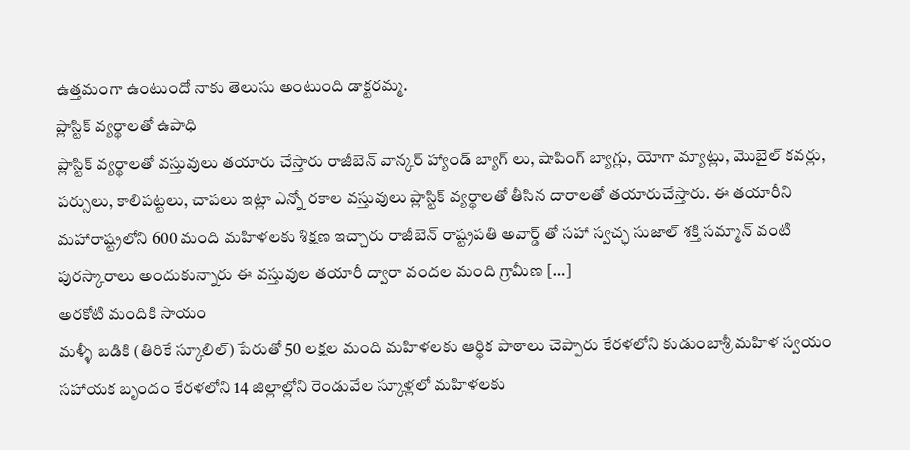ఉత్తమంగా ఉంటుందో నాకు తెలుసు అంటుంది డాక్టరమ్మ.
ప్లాస్టిక్ వ్యర్థాలతో ఉపాధి
ప్లాస్టిక్ వ్యర్థాలతో వస్తువులు తయారు చేస్తారు రాజీబెన్ వాన్కర్ హ్యాండ్ బ్యాగ్ లు, షాపింగ్ బ్యాగ్లు, యోగా మ్యాట్లు, మొబైల్ కవర్లు, పర్సులు, కాలిపట్టలు, చాపలు ఇట్లా ఎన్నో రకాల వస్తువులు ప్లాస్టిక్ వ్యర్థాలతో తీసిన దారాలతో తయారుచేస్తారు. ఈ తయారీని మహారాష్ట్రలోని 600 మంది మహిళలకు శిక్షణ ఇచ్చారు రాజీబెన్ రాష్ట్రపతి అవార్డ్ తో సహా స్వచ్ఛ సుజాల్ శక్తి సమ్మాన్ వంటి పురస్కారాలు అందుకున్నారు ఈ వస్తువుల తయారీ ద్వారా వందల మంది గ్రామీణ […]
అరకోటి మందికి సాయం
మళ్ళీ బడికి (తిరికే స్కూలిల్) పేరుతో 50 లక్షల మంది మహిళలకు ఆర్థిక పాఠాలు చెప్పారు కేరళలోని కుడుంబాశ్రీ మహిళ స్వయం సహాయక బృందం కేరళలోని 14 జిల్లాల్లోని రెండువేల స్కూళ్లలో మహిళలకు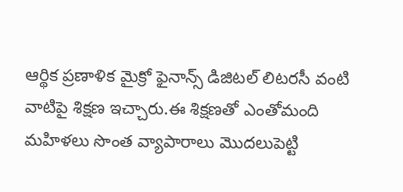ఆర్థిక ప్రణాళిక మైక్రో ఫైనాన్స్ డిజిటల్ లిటరసీ వంటి వాటిపై శిక్షణ ఇచ్చారు.ఈ శిక్షణతో ఎంతోమంది మహిళలు సొంత వ్యాపారాలు మొదలుపెట్టి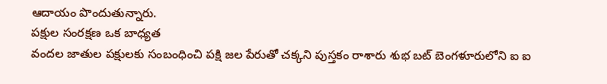ఆదాయం పొందుతున్నారు.
పక్షుల సంరక్షణ ఒక బాధ్యత
వందల జాతుల పక్షులకు సంబంధించి పక్షి జల పేరుతో చక్కని పుస్తకం రాశారు శుభ బట్ బెంగళూరులోని ఐ ఐ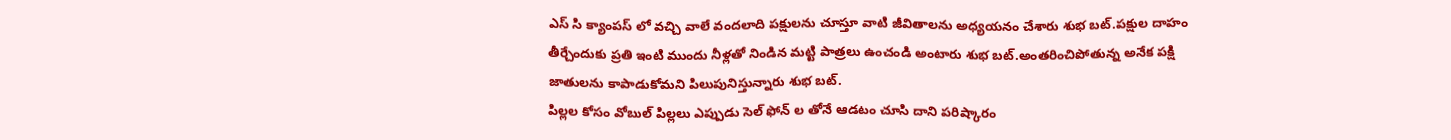ఎస్ సి క్యాంపస్ లో వచ్చి వాలే వందలాది పక్షులను చూస్తూ వాటి జీవితాలను అధ్యయనం చేశారు శుభ బట్.పక్షుల దాహం తీర్చేందుకు ప్రతి ఇంటి ముందు నీళ్లతో నిండిన మట్టి పాత్రలు ఉంచండి అంటారు శుభ బట్.అంతరించిపోతున్న అనేక పక్షి జాతులను కాపాడుకోమని పిలుపునిస్తున్నారు శుభ బట్.
పిల్లల కోసం వోబుల్ పిల్లలు ఎప్పుడు సెల్ ఫోన్ ల తోనే ఆడటం చూసి దాని పరిష్కారం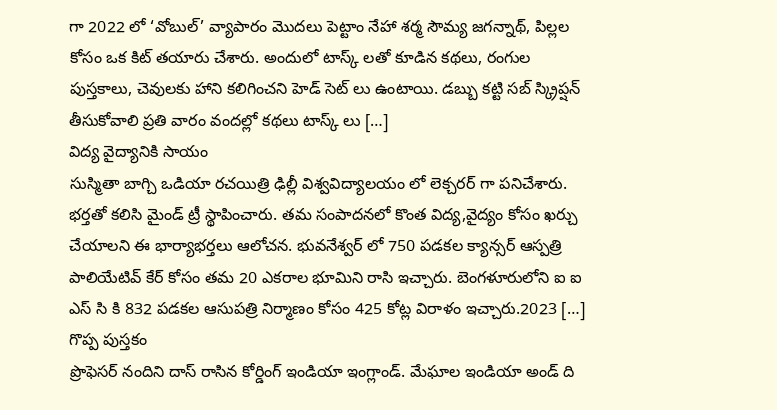గా 2022 లో ‘వోబుల్’ వ్యాపారం మొదలు పెట్టాం నేహా శర్మ సౌమ్య జగన్నాథ్, పిల్లల కోసం ఒక కిట్ తయారు చేశారు. అందులో టాస్క్ లతో కూడిన కథలు, రంగుల పుస్తకాలు, చెవులకు హాని కలిగించని హెడ్ సెట్ లు ఉంటాయి. డబ్బు కట్టి సబ్ స్క్రిప్షన్ తీసుకోవాలి ప్రతి వారం వందల్లో కథలు టాస్క్ లు […]
విద్య వైద్యానికి సాయం
సుస్మితా బాగ్చి ఒడియా రచయిత్రి ఢిల్లీ విశ్వవిద్యాలయం లో లెక్చరర్ గా పనిచేశారు. భర్తతో కలిసి మైండ్ ట్రీ స్థాపించారు. తమ సంపాదనలో కొంత విద్య,వైద్యం కోసం ఖర్చు చేయాలని ఈ భార్యాభర్తలు ఆలోచన. భువనేశ్వర్ లో 750 పడకల క్యాన్సర్ ఆస్పత్రి పాలియేటివ్ కేర్ కోసం తమ 20 ఎకరాల భూమిని రాసి ఇచ్చారు. బెంగళూరులోని ఐ ఐ ఎస్ సి కి 832 పడకల ఆసుపత్రి నిర్మాణం కోసం 425 కోట్ల విరాళం ఇచ్చారు.2023 […]
గొప్ప పుస్తకం
ప్రొఫెసర్ నందిని దాస్ రాసిన కోర్డింగ్ ఇండియా ఇంగ్లాండ్. మేఘాల ఇండియా అండ్ ది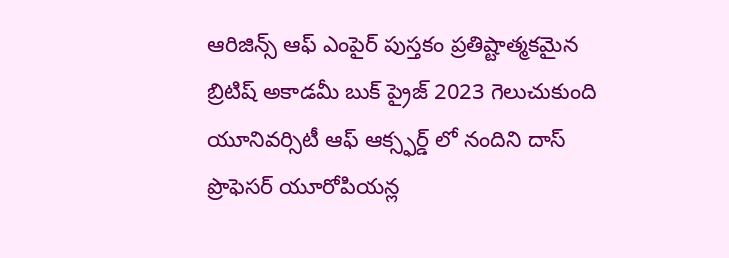ఆరిజిన్స్ ఆఫ్ ఎంపైర్ పుస్తకం ప్రతిష్టాత్మకమైన బ్రిటిష్ అకాడమీ బుక్ ప్రైజ్ 2023 గెలుచుకుంది యూనివర్సిటీ ఆఫ్ ఆక్స్ఫర్డ్ లో నందిని దాస్ ప్రొఫెసర్ యూరోపియన్ల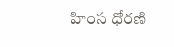హింస ధోరణి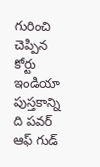గురించి చెప్పిన కోర్టు ఇండియా పుస్తకాన్ని ది పవర్ ఆఫ్ గుడ్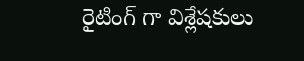రైటింగ్ గా విశ్లేషకులు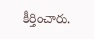కీర్తించారు.